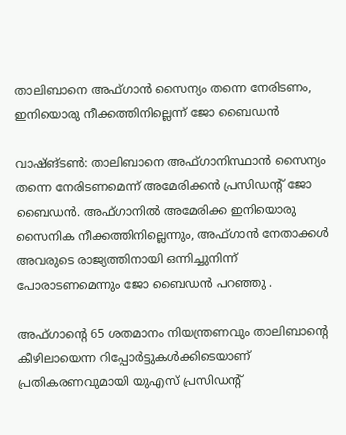താലിബാനെ അഫ്ഗാന്‍ സൈന്യം തന്നെ നേരിടണം, ഇനിയൊരു നീക്കത്തിനില്ലെന്ന് ജോ ബൈഡന്‍

വാഷ്ങ്ടണ്‍: താലിബാനെ അഫ്ഗാനിസ്ഥാന്‍ സൈന്യം തന്നെ നേരിടണമെന്ന് അമേരിക്കന്‍ പ്രസിഡന്റ് ജോ ബൈഡന്‍. അഫ്ഗാനില്‍ അമേരിക്ക ഇനിയൊരു സൈനിക നീക്കത്തിനില്ലെന്നും, അഫ്ഗാന്‍ നേതാക്കള്‍ അവരുടെ രാജ്യത്തിനായി ഒന്നിച്ചുനിന്ന് പോരാടണമെന്നും ജോ ബൈഡന്‍ പറഞ്ഞു .

അഫ്ഗാന്റെ 65 ശതമാനം നിയന്ത്രണവും താലിബാന്റെ കീഴിലായെന്ന റിപ്പോര്‍ട്ടുകള്‍ക്കിടെയാണ് പ്രതികരണവുമായി യുഎസ് പ്രസിഡന്റ്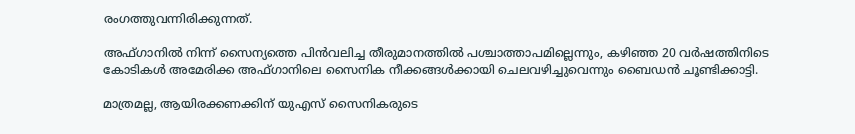രംഗത്തുവന്നിരിക്കുന്നത്.

അഫ്ഗാനില്‍ നിന്ന് സൈന്യത്തെ പിന്‍വലിച്ച തീരുമാനത്തില്‍ പശ്ചാത്താപമില്ലെന്നും, കഴിഞ്ഞ 20 വര്‍ഷത്തിനിടെ കോടികള്‍ അമേരിക്ക അഫ്ഗാനിലെ സൈനിക നീക്കങ്ങള്‍ക്കായി ചെലവഴിച്ചുവെന്നും ബൈഡന്‍ ചൂണ്ടിക്കാട്ടി.

മാത്രമല്ല, ആയിരക്കണക്കിന് യുഎസ് സൈനികരുടെ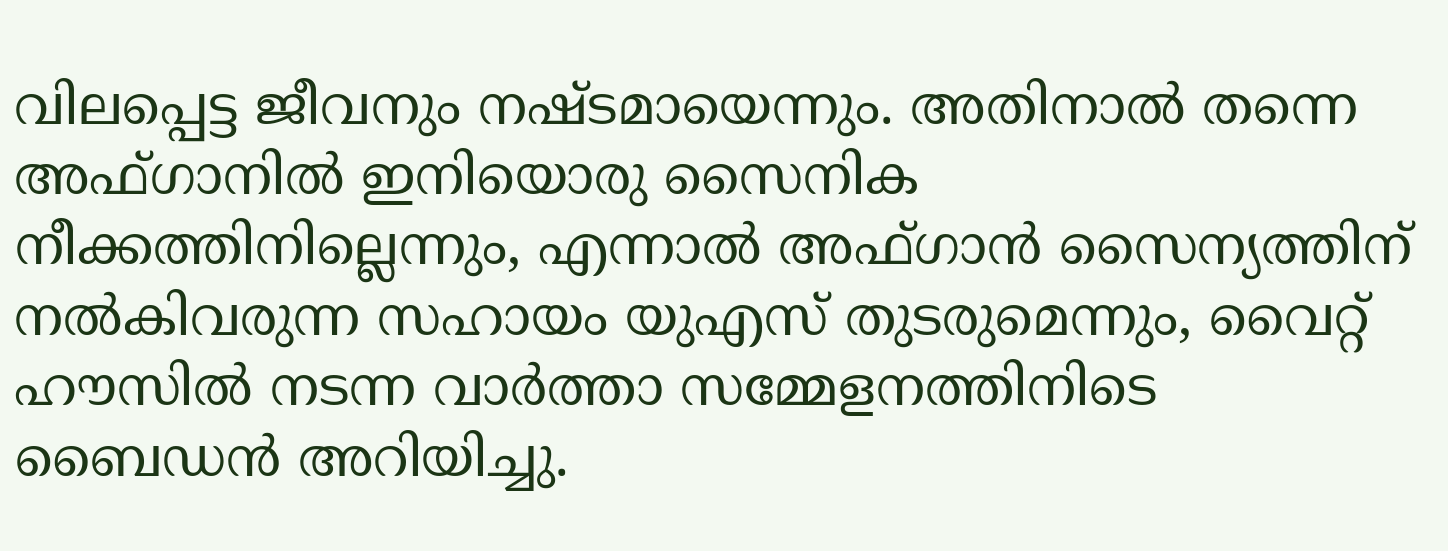വിലപ്പെട്ട ജീവനും നഷ്ടമായെന്നും. അതിനാല്‍ തന്നെ അഫ്ഗാനില്‍ ഇനിയൊരു സൈനിക നീക്കത്തിനില്ലെന്നും, എന്നാല്‍ അഫ്ഗാന്‍ സൈന്യത്തിന് നല്‍കിവരുന്ന സഹായം യുഎസ് തുടരുമെന്നും, വൈറ്റ് ഹൗസില്‍ നടന്ന വാര്‍ത്താ സമ്മേളനത്തിനിടെ ബൈഡന്‍ അറിയിച്ചു.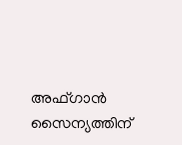അഫ്ഗാന്‍ സൈന്യത്തിന്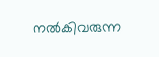നല്‍കിവരുന്ന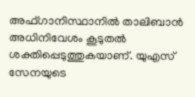അഫ്ഗാനിസ്ഥാനില്‍ താലിബാന്‍ അധിനിവേശം കൂടുതല്‍ ശക്തിപ്പെടുത്തുകയാണ്. യുഎസ് സേനയുടെ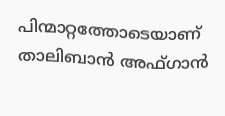പിന്മാറ്റത്തോടെയാണ് താലിബാന്‍ അഫ്ഗാന്‍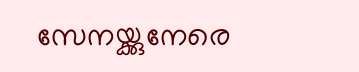സേനയ്ക്കുനേരെ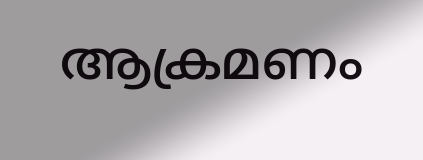ആക്രമണം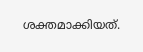ശക്തമാക്കിയത്.